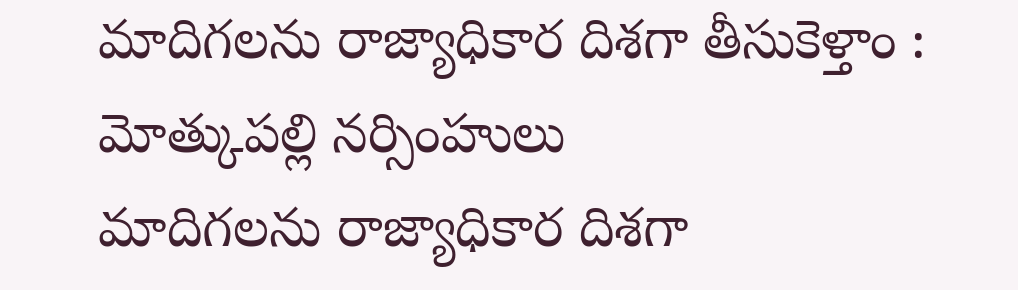మాదిగలను రాజ్యాధికార దిశగా తీసుకెళ్తాం : మోత్కుపల్లి నర్సింహులు
మాదిగలను రాజ్యాధికార దిశగా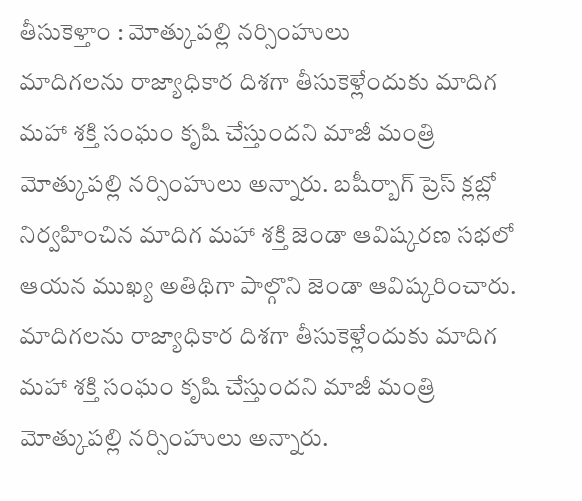తీసుకెళ్తాం : మోత్కుపల్లి నర్సింహులు
మాదిగలను రాజ్యాధికార దిశగా తీసుకెళ్లేందుకు మాదిగ మహా శక్తి సంఘం కృషి చేస్తుందని మాజీ మంత్రి మోత్కుపల్లి నర్సింహులు అన్నారు. బషీర్బాగ్ ప్రెస్ క్లబ్లో నిర్వహించిన మాదిగ మహా శక్తి జెండా ఆవిష్కరణ సభలో ఆయన ముఖ్య అతిథిగా పాల్గొని జెండా ఆవిష్కరించారు.
మాదిగలను రాజ్యాధికార దిశగా తీసుకెళ్లేందుకు మాదిగ మహా శక్తి సంఘం కృషి చేస్తుందని మాజీ మంత్రి మోత్కుపల్లి నర్సింహులు అన్నారు.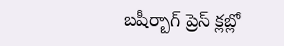బషీర్బాగ్ ప్రెస్ క్లబ్లో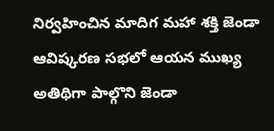నిర్వహించిన మాదిగ మహా శక్తి జెండా ఆవిష్కరణ సభలో ఆయన ముఖ్య అతిథిగా పాల్గొని జెండా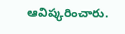ఆవిష్కరించారు.